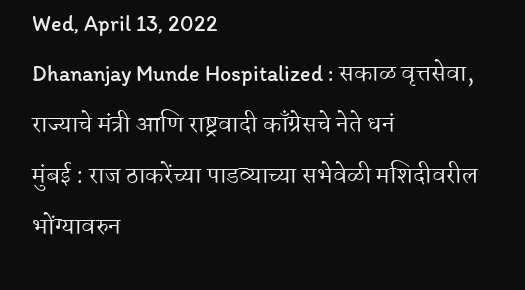Wed, April 13, 2022
Dhananjay Munde Hospitalized : सकाळ वृत्तसेवा, राज्याचे मंत्री आणि राष्ट्रवादी काँग्रेसचे नेते धनं
मुंबई : राज ठाकरेंच्या पाडव्याच्या सभेवेळी मशिदीवरील भोंग्यावरुन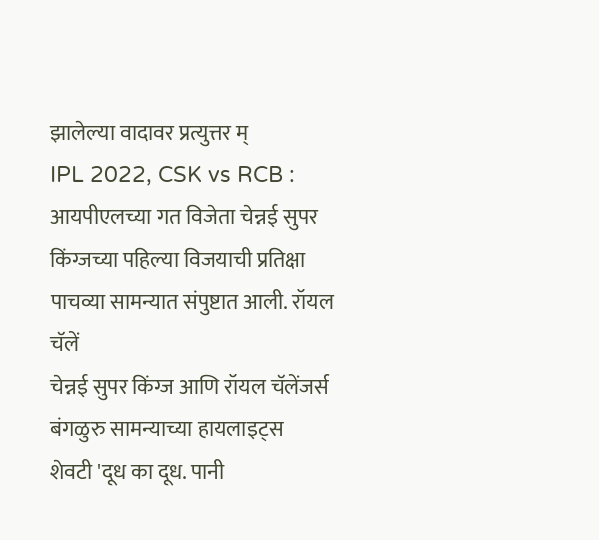झालेल्या वादावर प्रत्युत्तर म्
IPL 2022, CSK vs RCB : आयपीएलच्या गत विजेता चेन्नई सुपर किंग्जच्या पहिल्या विजयाची प्रतिक्षा पाचव्या सामन्यात संपुष्टात आली. रॉयल चॅलें
चेन्नई सुपर किंग्ज आणि रॉयल चॅलेंजर्स बंगळुरु सामन्याच्या हायलाइट्स
शेवटी 'दूध का दूध. पानी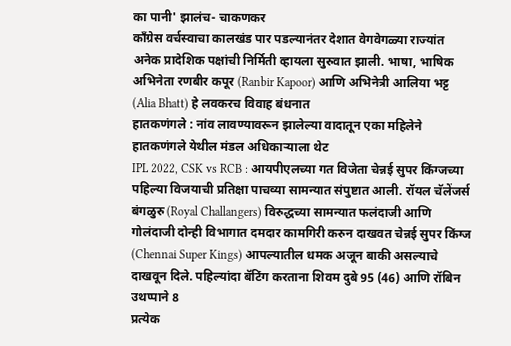का पानी' झालंच- चाकणकर
काँग्रेस वर्चस्वाचा कालखंड पार पडल्यानंतर देशात वेगवेगळ्या राज्यांत अनेक प्रादेशिक पक्षांची निर्मिती व्हायला सुरुवात झाली. भाषा, भाषिक
अभिनेता रणबीर कपूर (Ranbir Kapoor) आणि अभिनेत्री आलिया भट्ट (Alia Bhatt) हे लवकरच विवाह बंधनात
हातकणंगले : नांव लावण्यावरून झालेल्या वादातून एका महिलेने हातकणंगले येथील मंडल अधिकाऱ्याला थेट
IPL 2022, CSK vs RCB : आयपीएलच्या गत विजेता चेन्नई सुपर किंग्जच्या पहिल्या विजयाची प्रतिक्षा पाचव्या सामन्यात संपुष्टात आली. रॉयल चॅलेंजर्स बंगळुरु (Royal Challangers) विरुद्धच्या सामन्यात फलंदाजी आणि गोलंदाजी दोन्ही विभागात दमदार कामगिरी करुन दाखवत चेन्नई सुपर किंग्ज (Chennai Super Kings) आपल्यातील धमक अजून बाकी असल्याचे दाखवून दिले. पहिल्यांदा बॅटिंग करताना शिवम दुबे 95 (46) आणि रॉबिन उथप्पाने 8
प्रत्येक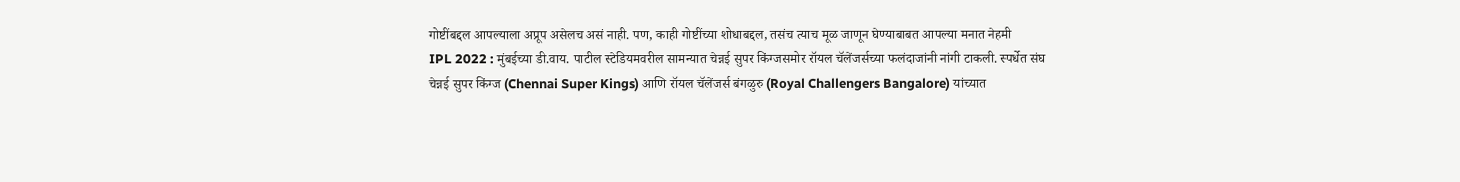गोष्टींबद्दल आपल्याला अप्रूप असेलच असं नाही. पण, काही गोष्टींच्या शोधाबद्दल, तसंच त्याच मूळ जाणून घेण्याबाबत आपल्या मनात नेहमी
IPL 2022 : मुंबईच्या डी.वाय. पाटील स्टेडियमवरील सामन्यात चेन्नई सुपर किंग्जसमोर रॉयल चॅलेंजर्सच्या फलंदाजांनी नांगी टाकली. स्पर्धेत संघ
चेन्नई सुपर किंग्ज (Chennai Super Kings) आणि रॉयल चॅलेंजर्स बंगळुरु (Royal Challengers Bangalore) यांच्यात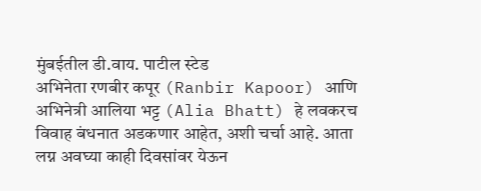मुंबईतील डी.वाय. पाटील स्टेड
अभिनेता रणबीर कपूर (Ranbir Kapoor) आणि अभिनेत्री आलिया भट्ट (Alia Bhatt) हे लवकरच विवाह बंधनात अडकणार आहेत, अशी चर्चा आहे. आता लग्न अवघ्या काही दिवसांवर येऊन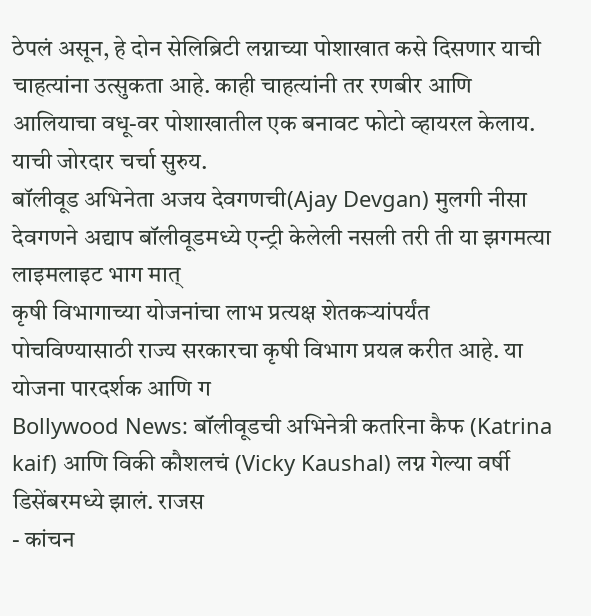ठेपलं असून, हे दोन सेलिब्रिटी लग्नाच्या पोशाखात कसे दिसणार याची चाहत्यांना उत्सुकता आहे. काही चाहत्यांनी तर रणबीर आणि आलियाचा वधू-वर पोशाखातील एक बनावट फोटो व्हायरल केलाय. याची जोरदार चर्चा सुरुय.
बॉलीवूड अभिनेता अजय देवगणची(Ajay Devgan) मुलगी नीसा देवगणने अद्याप बॉलीवूडमध्ये एन्ट्री केलेली नसली तरी ती या झगमत्या लाइमलाइट भाग मात्
कृषी विभागाच्या योजनांचा लाभ प्रत्यक्ष शेतकऱ्यांपर्यंत पोचविण्यासाठी राज्य सरकारचा कृषी विभाग प्रयत्न करीत आहे. या योजना पारदर्शक आणि ग
Bollywood News: बॉलीवूडची अभिनेत्री कतरिना कैफ (Katrina kaif) आणि विकी कौशलचं (Vicky Kaushal) लग्न गेल्या वर्षी डिसेंबरमध्ये झालं. राजस
- कांचन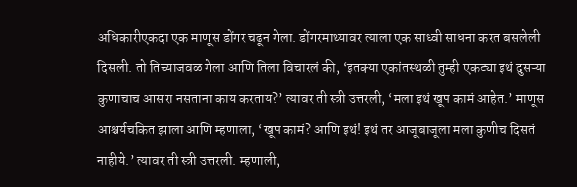अधिकारीएकदा एक माणूस डोंगर चढून गेला. डोंगरमाथ्यावर त्याला एक साध्वी साधना करत बसलेली दिसली. तो तिच्याजवळ गेला आणि तिला विचारलं की, ‘इतक्या एकांतस्थळी तुम्ही एकट्या इथं दुसऱ्या कुणाचाच आसरा नसताना काय करताय?’ त्यावर ती स्त्री उत्तरली, ‘मला इथं खूप कामं आहेत.’ माणूस आश्चर्यचकित झाला आणि म्हणाला, ‘खूप कामं? आणि इथं! इथं तर आजूबाजूला मला कुणीच दिसतं नाहीये.’ त्यावर ती स्त्री उत्तरली. म्हणाली,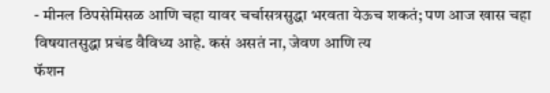- मीनल ठिपसेमिसळ आणि चहा यावर चर्चासत्रसुद्धा भरवता येऊच शकतं; पण आज खास चहा विषयातसुद्धा प्रचंड वैविध्य आहे. कसं असतं ना, जेवण आणि त्य
फॅशन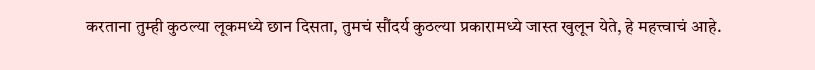करताना तुम्ही कुठल्या लूकमध्ये छान दिसता, तुमचं सौंदर्य कुठल्या प्रकारामध्ये जास्त खुलून येते, हे महत्त्वाचं आहे.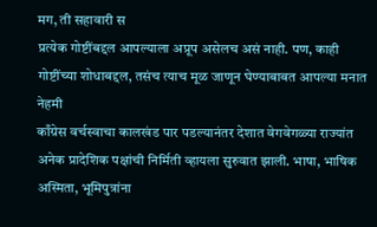मग, ती सहावारी स
प्रत्येक गोष्टींबद्दल आपल्याला अप्रूप असेलच असं नाही. पण, काही गोष्टींच्या शोधाबद्दल, तसंच त्याच मूळ जाणून घेण्याबाबत आपल्या मनात नेहमी
काँग्रेस वर्चस्वाचा कालखंड पार पडल्यानंतर देशात वेगवेगळ्या राज्यांत अनेक प्रादेशिक पक्षांची निर्मिती व्हायला सुरुवात झाली. भाषा, भाषिक अस्मिता, भूमिपुत्रांना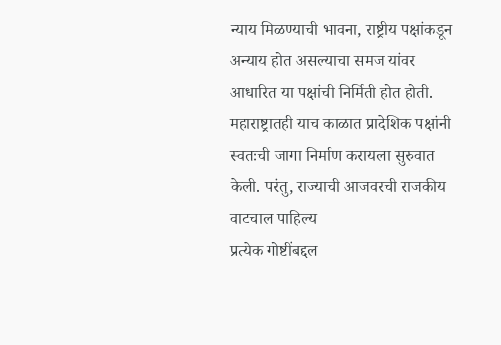न्याय मिळण्याची भावना, राष्ट्रीय पक्षांकडून अन्याय होत असल्याचा समज यांवर आधारित या पक्षांची निर्मिती होत होती. महाराष्ट्रातही याच काळात प्रादेशिक पक्षांनी स्वतःची जागा निर्माण करायला सुरुवात केली. परंतु, राज्याची आजवरची राजकीय वाटचाल पाहिल्य
प्रत्येक गोष्टींबद्दल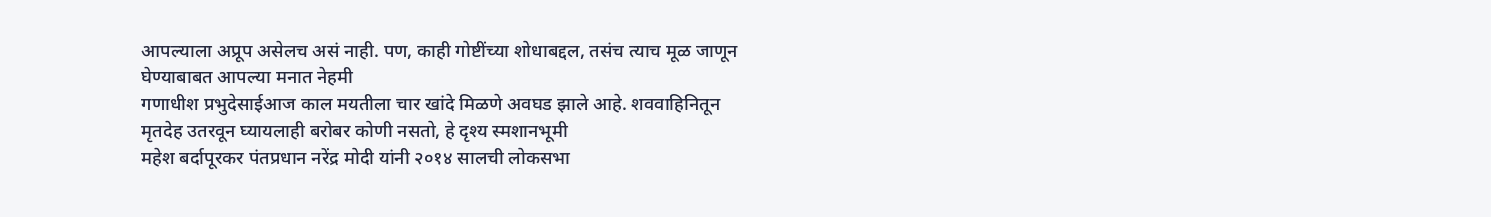आपल्याला अप्रूप असेलच असं नाही. पण, काही गोष्टींच्या शोधाबद्दल, तसंच त्याच मूळ जाणून घेण्याबाबत आपल्या मनात नेहमी
गणाधीश प्रभुदेसाईआज काल मयतीला चार खांदे मिळणे अवघड झाले आहे. शववाहिनितून मृतदेह उतरवून घ्यायलाही बरोबर कोणी नसतो, हे दृश्य स्मशानभूमी
महेश बर्दापूरकर पंतप्रधान नरेंद्र मोदी यांनी २०१४ सालची लोकसभा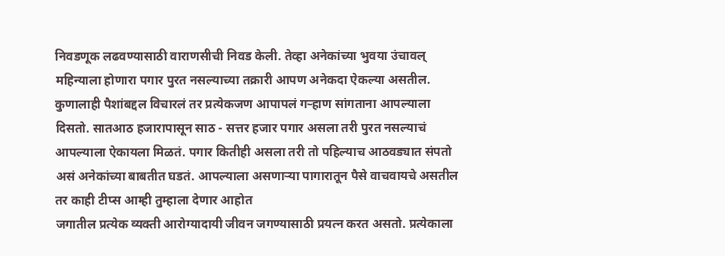निवडणूक लढवण्यासाठी वाराणसीची निवड केली. तेव्हा अनेकांच्या भुवया उंचावल्
महिन्याला होणारा पगार पुरत नसल्याच्या तक्रारी आपण अनेकदा ऐकल्या असतील. कुणालाही पैशांबद्दल विचारलं तर प्रत्येकजण आपापलं गऱ्हाण सांगताना आपल्याला दिसतो. सातआठ हजारापासून साठ - सत्तर हजार पगार असला तरी पुरत नसल्याचं आपल्याला ऐकायला मिळतं. पगार कितीही असला तरी तो पहिल्याच आठवड्यात संपतो असं अनेकांच्या बाबतीत घडतं. आपल्याला असणाऱ्या पागारातून पैसे वाचवायचे असतील तर काही टीप्स आम्ही तुम्हाला देणार आहोत
जगातील प्रत्येक व्यक्ती आरोग्यादायी जीवन जगण्यासाठी प्रयत्न करत असतो. प्रत्येकाला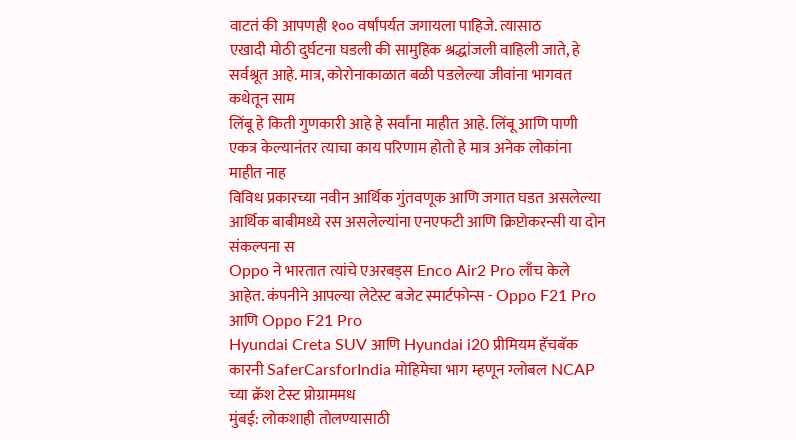वाटतं की आपणही १०० वर्षांपर्यत जगायला पाहिजे. त्यासाठ
एखादी मोठी दुर्घटना घडली की सामुहिक श्रद्धांजली वाहिली जाते, हे सर्वश्रूत आहे. मात्र, कोरोनाकाळात बळी पडलेल्या जीवांना भागवत कथेतून साम
लिंबू हे किती गुणकारी आहे हे सर्वांना माहीत आहे. लिंबू आणि पाणी एकत्र केल्यानंतर त्याचा काय परिणाम होतो हे मात्र अनेक लोकांना माहीत नाह
विविध प्रकारच्या नवीन आर्थिक गुंतवणूक आणि जगात घडत असलेल्या आर्थिक बाबीमध्ये रस असलेल्यांना एनएफटी आणि क्रिप्टोकरन्सी या दोन संकल्पना स
Oppo ने भारतात त्यांचे एअरबड्स Enco Air2 Pro लाँच केले आहेत. कंपनीने आपल्या लेटेस्ट बजेट स्मार्टफोन्स - Oppo F21 Pro आणि Oppo F21 Pro
Hyundai Creta SUV आणि Hyundai i20 प्रीमियम हॅचबॅक कारनी SaferCarsforIndia मोहिमेचा भाग म्हणून ग्लोबल NCAP च्या क्रॅश टेस्ट प्रोग्राममध
मुंबई: लोकशाही तोलण्यासाठी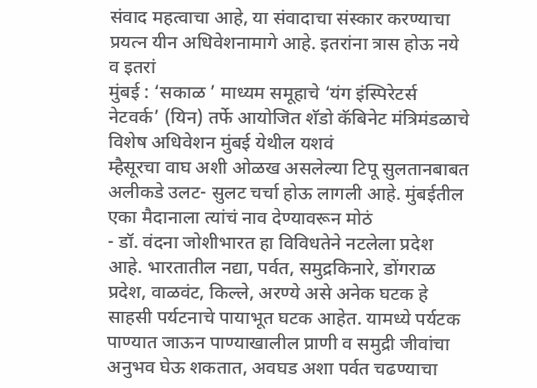संवाद महत्वाचा आहे, या संवादाचा संस्कार करण्याचा प्रयत्न यीन अधिवेशनामागे आहे. इतरांना त्रास होऊ नये व इतरां
मुंबई : ‘सकाळ ’ माध्यम समूहाचे ‘यंग इंस्पिरेटर्स नेटवर्क’ (यिन) तर्फे आयोजित शॅडो कॅबिनेट मंत्रिमंडळाचे विशेष अधिवेशन मुंबई येथील यशवं
म्हैसूरचा वाघ अशी ओळख असलेल्या टिपू सुलतानबाबत अलीकडे उलट- सुलट चर्चा होऊ लागली आहे. मुंबईतील एका मैदानाला त्यांचं नाव देण्यावरून मोठं
- डॉ. वंदना जोशीभारत हा विविधतेने नटलेला प्रदेश आहे. भारतातील नद्या, पर्वत, समुद्रकिनारे, डोंगराळ प्रदेश, वाळवंट, किल्ले, अरण्ये असे अनेक घटक हे साहसी पर्यटनाचे पायाभूत घटक आहेत. यामध्ये पर्यटक पाण्यात जाऊन पाण्याखालील प्राणी व समुद्री जीवांचा अनुभव घेऊ शकतात, अवघड अशा पर्वत चढण्याचा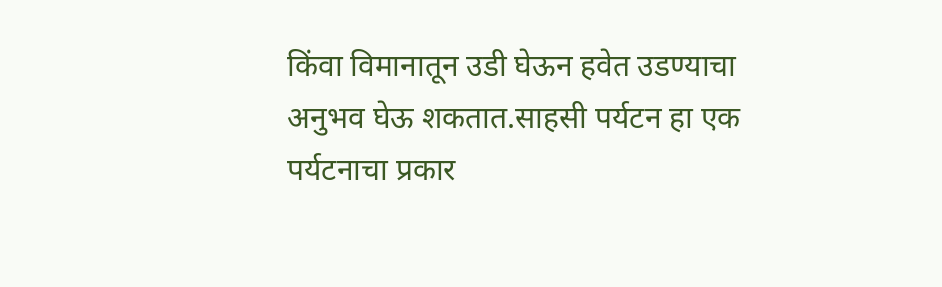किंवा विमानातून उडी घेऊन हवेत उडण्याचा अनुभव घेऊ शकतात.साहसी पर्यटन हा एक पर्यटनाचा प्रकार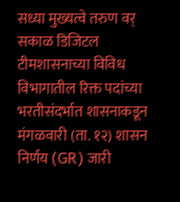सध्या मुख्यत्वे तरुण वर्
सकाळ डिजिटल टीमशासनाच्या विविध विभागातील रिक्त पदांच्या भरतीसंदर्भात शासनाकडून मंगळवारी (ता. १२) शासन निर्णय (GR) जारी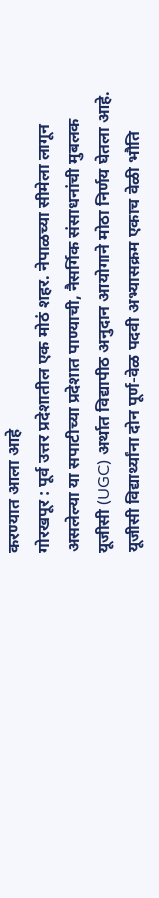करण्यात आला आहे
गोरखपूर : पूर्व उत्तर प्रदेशातील एक मोठं शहर. नेपाळच्या सीमेला लागून असलेल्या या सपाटीच्या प्रदेशात पाण्याची, नैसर्गिक संसाधनांची मुबलक
यूजीसी (UGC) अर्थात विद्यापीठ अनुदान आयोगाने मोठा निर्णय घेतला आहे. यूजीसी विद्यार्थ्यांना दोन पूर्ण-वेळ पदवी अभ्यासक्रम एकाच वेळी भौति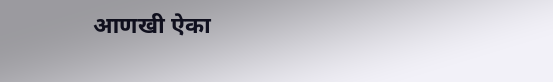आणखी ऐका